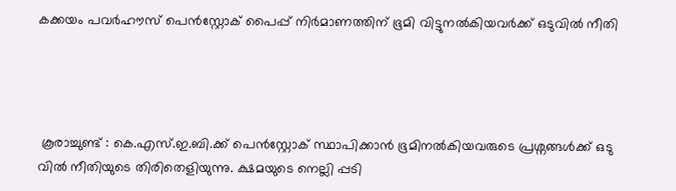കക്കയം പവർഹൗസ് പെൻസ്റ്റോക് പൈപ്പ് നിർമാണത്തിന് ഭൂമി വിട്ടുനൽകിയവർക്ക് ഒടുവിൽ നീതി




 കൂരാച്ചുണ്ട് : കെ.എസ്.ഇ.ബി.ക്ക് പെൻസ്റ്റോക് സ്ഥാപിക്കാൻ ഭൂമിനൽകിയവരുടെ പ്രശ്നങ്ങൾക്ക് ഒടു വിൽ നീതിയുടെ തിരിതെളിയുന്നു. ക്ഷമയുടെ നെല്ലി പ്പടി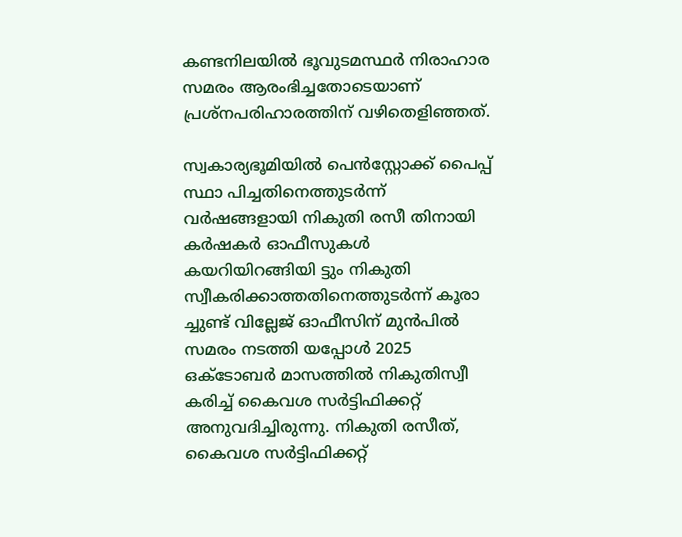കണ്ടനിലയിൽ ഭൂവുടമസ്ഥർ നിരാഹാര സമരം ആരംഭിച്ചതോടെയാണ് പ്രശ്നപരിഹാരത്തിന് വഴിതെളിഞ്ഞത്.

സ്വകാര്യഭൂമിയിൽ പെൻസ്റ്റോക്ക് പൈപ്പ് സ്ഥാ പിച്ചതിനെത്തുടർന്ന് വർഷങ്ങളായി നികുതി രസീ തിനായി കർഷകർ ഓഫീസുകൾ കയറിയിറങ്ങിയി ട്ടും നികുതി സ്വീകരിക്കാത്തതിനെത്തുടർന്ന് കൂരാ ച്ചുണ്ട് വില്ലേജ് ഓഫീസിന് മുൻപിൽ സമരം നടത്തി യപ്പോൾ 2025 ഒക്ടോബർ മാസത്തിൽ നികുതിസ്വീ കരിച്ച് കൈവശ സർട്ടിഫിക്കറ്റ് അനുവദിച്ചിരുന്നു. നികുതി രസീത്, കൈവശ സർട്ടിഫിക്കറ്റ്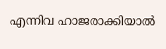എന്നിവ ഹാജരാക്കിയാൽ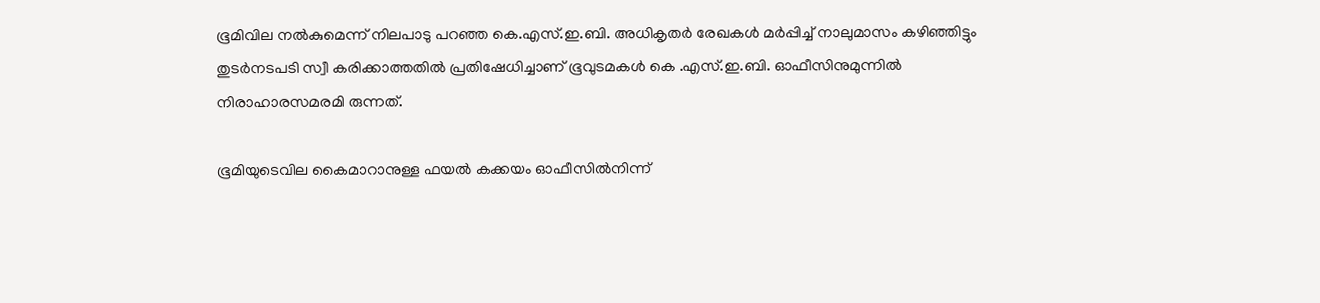ഭൂമിവില നൽകുമെന്ന് നിലപാടു പറഞ്ഞ കെ.എസ്.ഇ.ബി. അധികൃതർ രേഖകൾ മർപ്പിച്ച് നാലുമാസം കഴിഞ്ഞിട്ടും തുടർനടപടി സ്വീ കരിക്കാത്തതിൽ പ്രതിഷേധിച്ചാണ് ഭൂവുടമകൾ കെ .എസ്.ഇ.ബി. ഓഫീസിനുമുന്നിൽ നിരാഹാരസമരമി രുന്നത്.

ഭൂമിയുടെവില കൈമാറാനുള്ള ഫയൽ കക്കയം ഓഫീസിൽനിന്ന്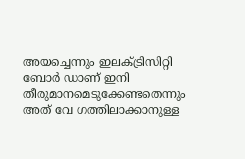അയച്ചെന്നും ഇലക്ട്രിസിറ്റി ബോർ ഡാണ് ഇനി തീരുമാനമെടുക്കേണ്ടതെന്നും അത് വേ ഗത്തിലാക്കാനുള്ള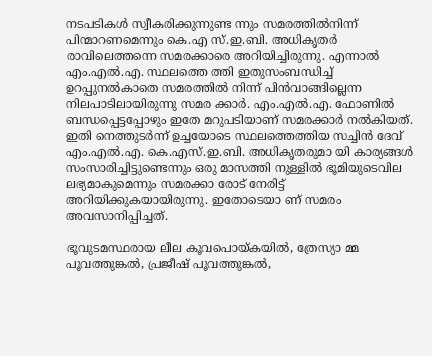നടപടികൾ സ്വീകരിക്കുന്നുണ്ട ന്നും സമരത്തിൽനിന്ന് പിന്മാറണമെന്നും കെ.എ സ്.ഇ.ബി. അധികൃതർ രാവിലെത്തന്നെ സമരക്കാരെ അറിയിച്ചിരുന്നു. എന്നാൽ എം.എൽ.എ. സ്ഥലത്തെ ത്തി ഇതുസംബന്ധിച്ച് ഉറപ്പുനൽകാതെ സമരത്തിൽ നിന്ന് പിൻവാങ്ങില്ലെന്ന നിലപാടിലായിരുന്നു സമര ക്കാർ. എം.എൽ.എ. ഫോണിൽ ബന്ധപ്പെട്ടപ്പോഴും ഇതേ മറുപടിയാണ് സമരക്കാർ നൽകിയത്. ഇതി നെത്തുടർന്ന് ഉച്ചയോടെ സ്ഥലത്തെത്തിയ സച്ചിൻ ദേവ് എം.എൽ.എ. കെ.എസ്.ഇ.ബി. അധികൃതരുമാ യി കാര്യങ്ങൾ സംസാരിച്ചിട്ടുണ്ടെന്നും ഒരു മാസത്തി നുള്ളിൽ ഭൂമിയുടെവില ലഭ്യമാകുമെന്നും സമരക്കാ രോട് നേരിട്ട് അറിയിക്കുകയായിരുന്നു. ഇതോടെയാ ണ് സമരം അവസാനിപ്പിച്ചത്.

ഭൂവുടമസ്ഥരായ ലീല കൂവപൊയ്കയിൽ, ത്രേസ്യാ മ്മ പൂവത്തുങ്കൽ, പ്രജീഷ് പൂവത്തുങ്കൽ,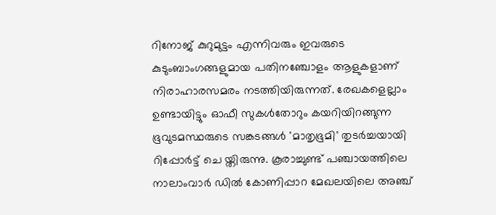റിനോജ് കുറുമുട്ടം എന്നിവരും ഇവരുടെ കുടുംബാംഗങ്ങളുമായ പതിനഞ്ചോളം ആളുകളാണ് നിരാഹാരസമരം നടത്തിയിരുന്നത്. രേഖകളെല്ലാം ഉണ്ടായിട്ടും ഓഫീ സുകൾതോറും കയറിയിറങ്ങുന്ന ഭൂവുടമസ്ഥരുടെ സങ്കടങ്ങൾ 'മാതൃഭൂമി' തുടർച്ചയായി റിപ്പോർട്ട് ചെ യ്തിരുന്നു. കൂരാച്ചുണ്ട് പഞ്ചായത്തിലെ നാലാംവാർ ഡിൽ കോണിപ്പാറ മേഖലയിലെ അഞ്ച്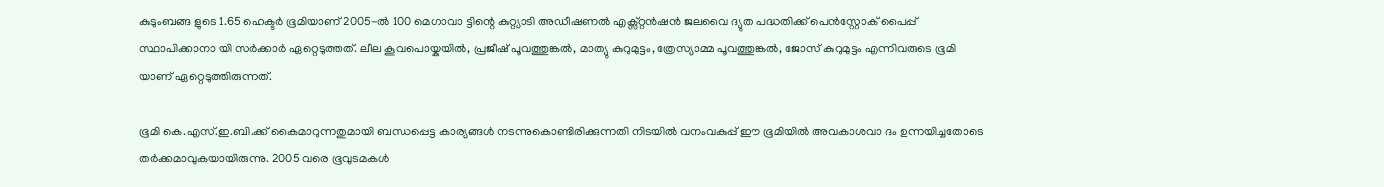കുടുംബങ്ങ ളുടെ 1.65 ഹെക്ടർ ഭൂമിയാണ് 2005-ൽ 100 മെഗാവാ ട്ടിന്റെ കുറ്റ്യാടി അഡീഷണൽ എക്സ്റ്റൻഷൻ ജലവൈ ദ്യുത പദ്ധതിക്ക് പെൻസ്റ്റോക് പൈപ്പ് സ്ഥാപിക്കാനാ യി സർക്കാർ ഏറ്റെടുത്തത്. ലീല കൂവപൊയ്കയിൽ, പ്രജീഷ് പൂവത്തുങ്കൽ, മാത്യു കുറുമുട്ടം, ത്രേസ്യാമ്മ പൂവത്തുങ്കൽ, ജോസ് കുറുമുട്ടം എന്നിവരുടെ ഭൂമി യാണ് ഏറ്റെടുത്തിരുന്നത്.

ഭൂമി കെ.എസ്.ഇ.ബി.ക്ക് കൈമാറുന്നതുമായി ബന്ധപ്പെട്ട കാര്യങ്ങൾ നടന്നുകൊണ്ടിരിക്കുന്നതി നിടയിൽ വനംവകുപ്പ് ഈ ഭൂമിയിൽ അവകാശവാ ദം ഉന്നയിച്ചതോടെ തർക്കമാവുകയായിരുന്നു. 2005 വരെ ഭൂവുടമകൾ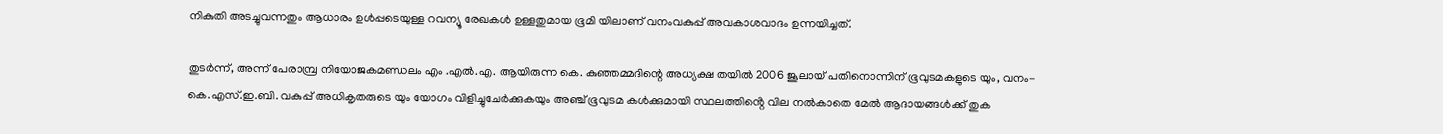നികുതി അടച്ചുവന്നതും ആധാരം ഉൾപ്പടെയുള്ള റവന്യൂ രേഖകൾ ഉള്ളതുമായ ഭൂമി യിലാണ് വനംവകുപ്പ് അവകാശവാദം ഉന്നയിച്ചത്.

തുടർന്ന്, അന്ന് പേരാമ്പ്ര നിയോജകമണ്ഡലം എം .എൽ.എ. ആയിരുന്ന കെ. കുഞ്ഞമ്മദിന്റെ അധ്യക്ഷ തയിൽ 2006 ജൂലായ് പതിനൊന്നിന് ഭൂവുടമകളുടെ യും, വനം-കെ.എസ്.ഇ.ബി. വകുപ്പ് അധികൃതരുടെ യും യോഗം വിളിച്ചുചേർക്കുകയും അഞ്ച് ഭൂവുടമ കൾക്കുമായി സ്ഥലത്തിൻ്റെ വില നൽകാതെ മേൽ ആദായങ്ങൾക്ക് തുക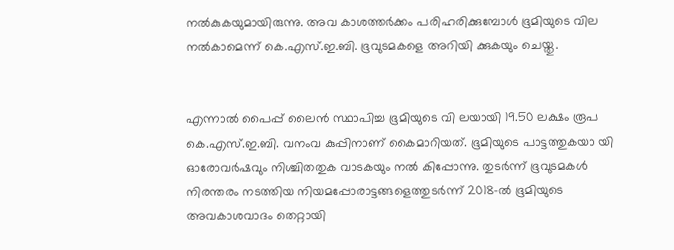നൽകുകയുമായിരുന്നു. അവ കാശത്തർക്കം പരിഹരിക്കുമ്പോൾ ഭൂമിയുടെ വില നൽകാമെന്ന് കെ.എസ്.ഇ.ബി. ഭൂവുടമകളെ അറിയി ക്കുകയും ചെയ്തു.


എന്നാൽ പൈപ്പ് ലൈൻ സ്ഥാപിച്ച ഭൂമിയുടെ വി ലയായി 19.50 ലക്ഷം രൂപ കെ.എസ്.ഇ.ബി. വനംവ കുപ്പിനാണ് കൈമാറിയത്‌. ഭൂമിയുടെ പാട്ടത്തുകയാ യി ഓരോവർഷവും നിശ്ചിതതുക വാടകയും നൽ കിപ്പോന്നു. തുടർന്ന് ഭൂവുടമകൾ നിരന്തരം നടത്തിയ നിയമപ്പോരാട്ടങ്ങളെത്തുടർന്ന് 2018-ൽ ഭൂമിയുടെ അവകാശവാദം തെറ്റായി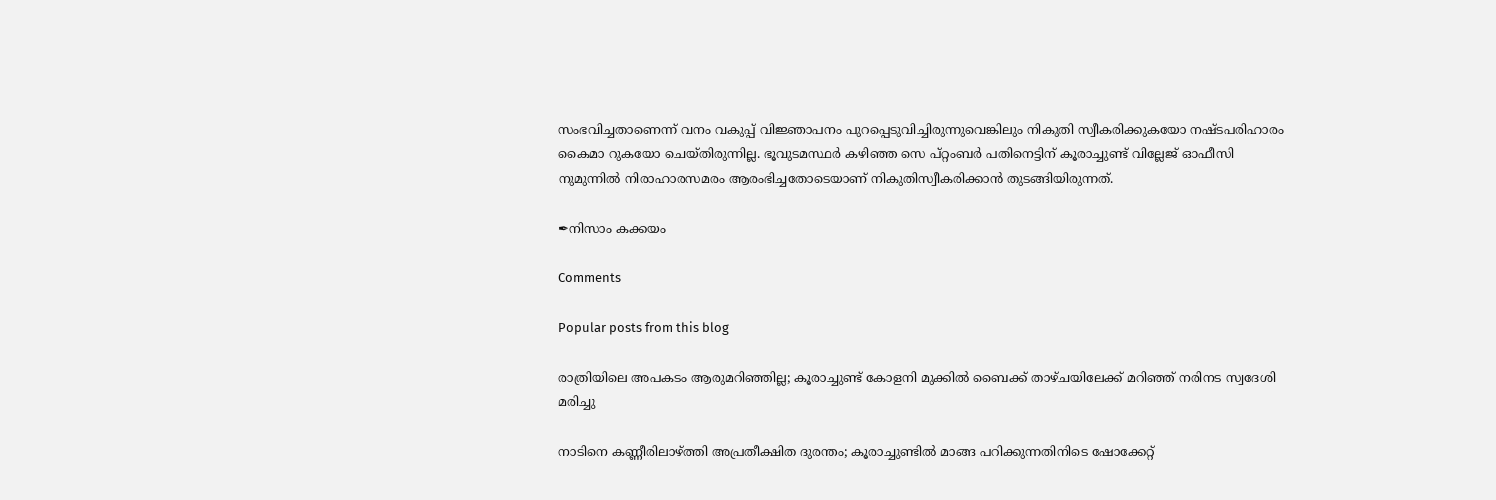സംഭവിച്ചതാണെന്ന് വനം വകുപ്പ് വിജ്ഞാപനം പുറപ്പെടുവിച്ചിരുന്നുവെങ്കിലും നികുതി സ്വീകരിക്കുകയോ നഷ്ടപരിഹാരം കൈമാ റുകയോ ചെയ്തിരുന്നില്ല. ഭൂവുടമസ്ഥർ കഴിഞ്ഞ സെ പ്റ്റംബർ പതിനെട്ടിന് കൂരാച്ചുണ്ട് വില്ലേജ് ഓഫീസി നുമുന്നിൽ നിരാഹാരസമരം ആരംഭിച്ചതോടെയാണ് നികുതിസ്വീകരിക്കാൻ തുടങ്ങിയിരുന്നത്.

✒നിസാം കക്കയം

Comments

Popular posts from this blog

രാത്രിയിലെ അപകടം ആരുമറിഞ്ഞില്ല; കൂരാച്ചുണ്ട് കോളനി മുക്കിൽ ബൈക്ക് താഴ്ചയിലേക്ക് മറിഞ്ഞ് നരിനട സ്വദേശി മരിച്ചു

നാടിനെ കണ്ണീരിലാഴ്ത്തി അപ്രതീക്ഷിത ദുരന്തം; കൂരാച്ചുണ്ടിൽ മാങ്ങ പറിക്കുന്നതിനിടെ ഷോക്കേറ്റ്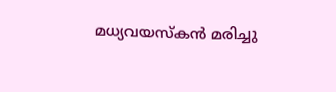മധ്യവയസ്കൻ മരിച്ചു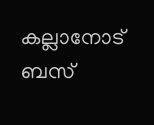കല്ലാനോട് ബസ്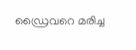ഡ്രൈവറെ മരിച്ച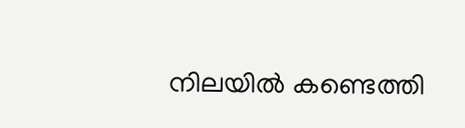നിലയിൽ കണ്ടെത്തി